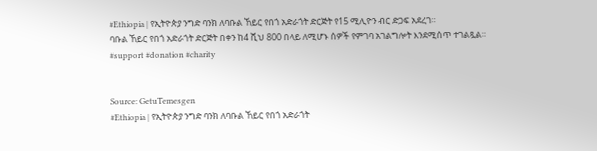#Ethiopia | የኢትዮጵያ ንግድ ባንክ ለባቡል ኸይር የበጎ አድራጎት ድርጅት የ15 ሚሊዮን ብር ድጋፍ አደረገ።
ባቡል ኸይር የበጎ አድራጎት ድርጅት በቀን ከ4 ሺህ 800 በላይ ለሚሆኑ ሰዎች የምገባ አገልግሎት እንደሚሰጥ ተገልጿል።
#support #donation #charity


Source: GetuTemesgen
#Ethiopia | የኢትዮጵያ ንግድ ባንክ ለባቡል ኸይር የበጎ አድራጎት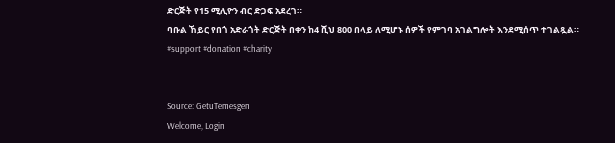ድርጅት የ15 ሚሊዮን ብር ድጋፍ አደረገ።
ባቡል ኸይር የበጎ አድራጎት ድርጅት በቀን ከ4 ሺህ 800 በላይ ለሚሆኑ ሰዎች የምገባ አገልግሎት እንደሚሰጥ ተገልጿል።
#support #donation #charity


Source: GetuTemesgen
Welcome, Login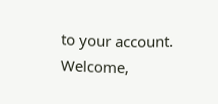to your account.
Welcome,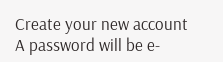Create your new account
A password will be e-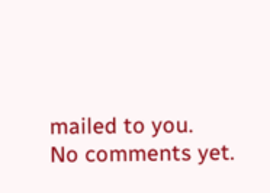mailed to you.
No comments yet.